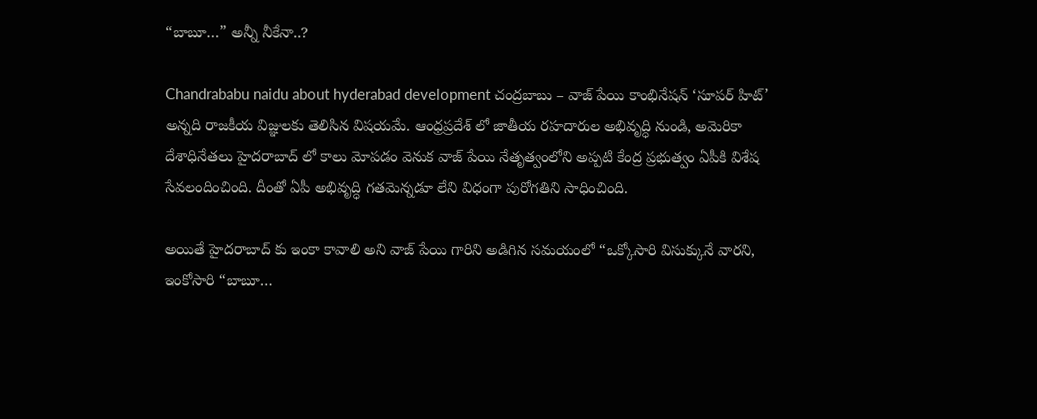“బాబూ…” అన్నీ నీకేనా..?

Chandrababu naidu about hyderabad development చంద్రబాబు – వాజ్ పేయి కాంభినేషన్ ‘సూపర్ హిట్’ అన్నది రాజకీయ విజ్ఞులకు తెలిసిన విషయమే. ఆంధ్రప్రదేశ్ లో జాతీయ రహదారుల అభివృద్ధి నుండి, అమెరికా దేశాధినేతలు హైదరాబాద్ లో కాలు మోపడం వెనుక వాజ్ పేయి నేతృత్వంలోని అప్పటి కేంద్ర ప్రభుత్వం ఏపీకి విశేష సేవలందించింది. దీంతో ఏపీ అభివృద్ధి గతమెన్నడూ లేని విధంగా పురోగతిని సాధించింది.

అయితే హైదరాబాద్ కు ఇంకా కావాలి అని వాజ్ పేయి గారిని అడిగిన సమయంలో “ఒక్కోసారి విసుక్కునే వారని, ఇంకోసారి “బాబూ…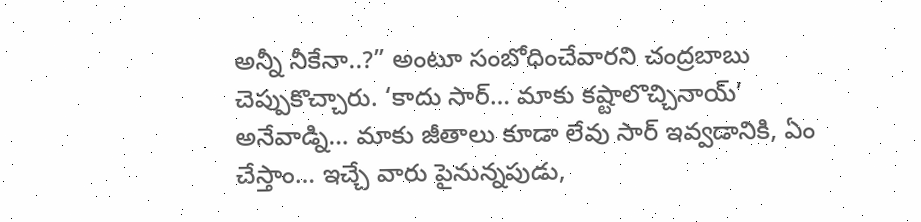అన్నీ నీకేనా..?” అంటూ సంబోధించేవారని చంద్రబాబు చెప్పుకొచ్చారు. ‘కాదు సార్… మాకు కష్టాలొచ్చినాయ్’ అనేవాడ్ని… మాకు జీతాలు కూడా లేవు సార్ ఇవ్వడానికి, ఏం చేస్తాం… ఇచ్చే వారు పైనున్నపుడు,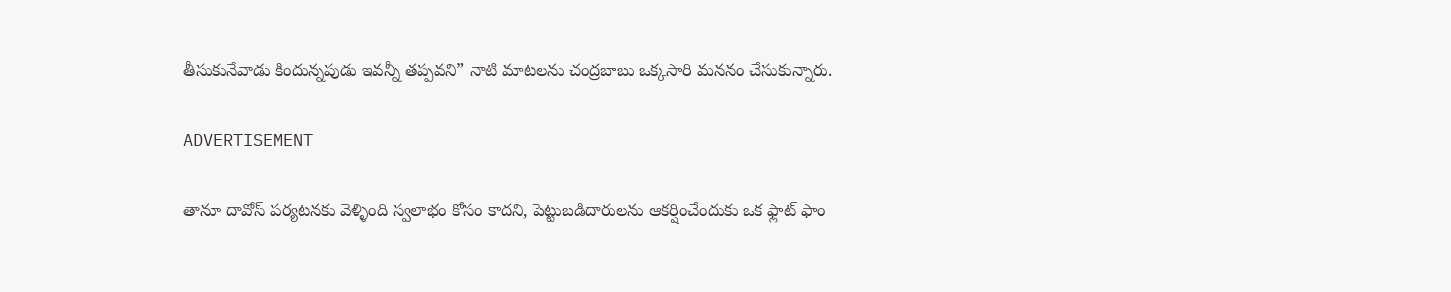తీసుకునేవాడు కిందున్నపుడు ఇవన్నీ తప్పవని” నాటి మాటలను చంద్రబాబు ఒక్కసారి మననం చేసుకున్నారు.

ADVERTISEMENT

తానూ దావోస్ పర్యటనకు వెళ్ళింది స్వలాభం కోసం కాదని, పెట్టుబడిదారులను ఆకర్షించేందుకు ఒక ఫ్లాట్ ఫాం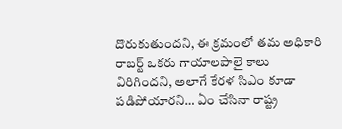దొరుకుతుందని, ఈ క్రమంలో తమ అధికారి రాబర్ట్ ఒకరు గాయాలపాలై కాలు విరిగిందని, అలాగే కేరళ సిఎం కూడా పడిపోయారని… ఏం చేసినా రాష్ట్ర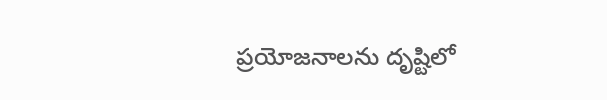ప్రయోజనాలను దృష్టిలో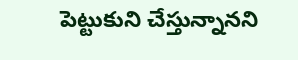పెట్టుకుని చేస్తున్నానని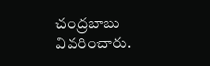చంద్రబాబు వివరించారు.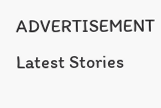ADVERTISEMENT
Latest Stories